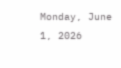Monday, June 1, 2026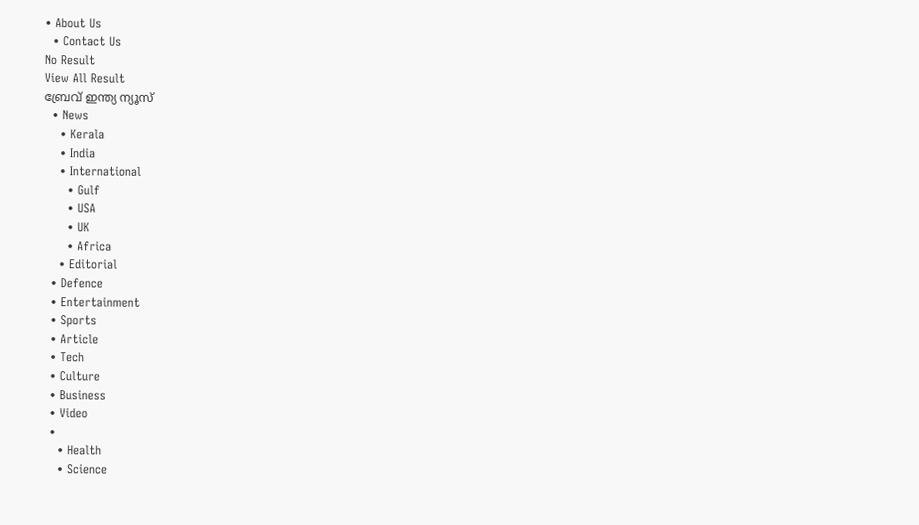• About Us
  • Contact Us
No Result
View All Result
ബ്രേവ് ഇന്ത്യ ന്യൂസ്
  • News
    • Kerala
    • India
    • International
      • Gulf
      • USA
      • UK
      • Africa
    • Editorial
  • Defence
  • Entertainment
  • Sports
  • Article
  • Tech
  • Culture
  • Business
  • Video
  •
    • Health
    • Science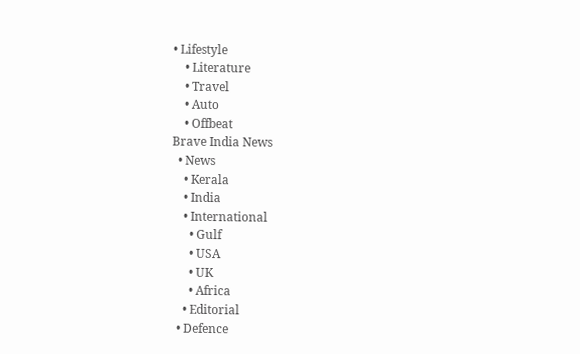• Lifestyle
    • Literature
    • Travel
    • Auto
    • Offbeat
Brave India News
  • News
    • Kerala
    • India
    • International
      • Gulf
      • USA
      • UK
      • Africa
    • Editorial
  • Defence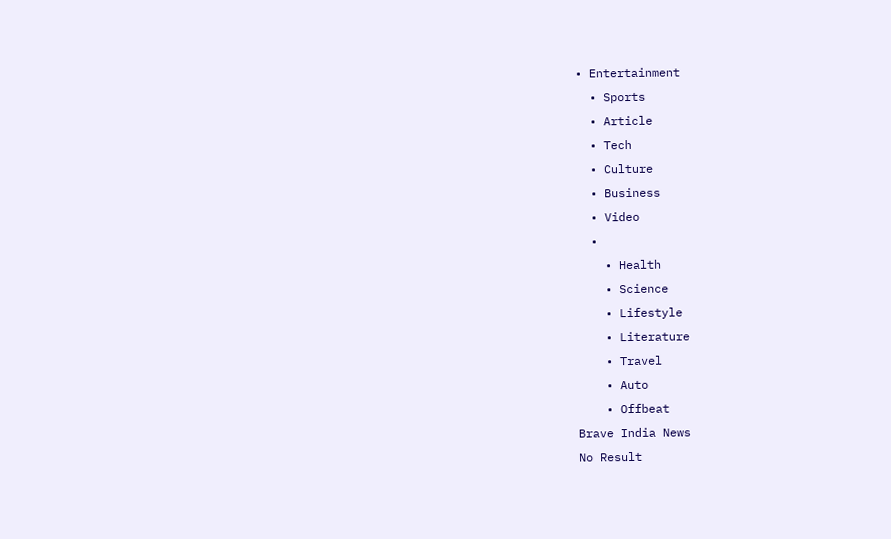• Entertainment
  • Sports
  • Article
  • Tech
  • Culture
  • Business
  • Video
  •
    • Health
    • Science
    • Lifestyle
    • Literature
    • Travel
    • Auto
    • Offbeat
Brave India News
No Result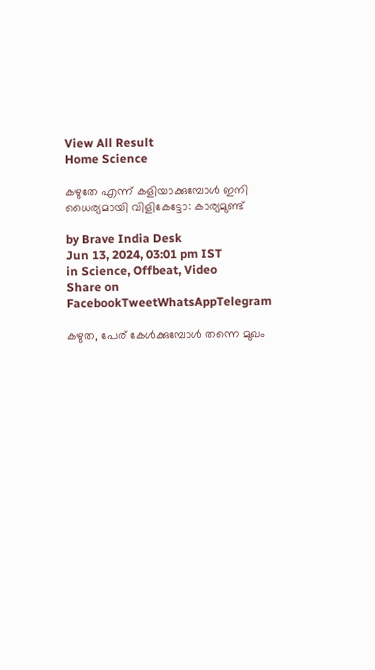View All Result
Home Science

കഴുതേ എന്ന് കളിയാക്കുമ്പോൾ ഇനി ധൈര്യമായി വിളികേട്ടോ: കാര്യമുണ്ട്

by Brave India Desk
Jun 13, 2024, 03:01 pm IST
in Science, Offbeat, Video
Share on FacebookTweetWhatsAppTelegram

കഴുത, പേര് കേൾക്കുമ്പോൾ തന്നെ മുഖം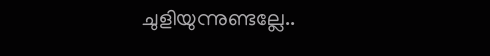ചുളിയുന്നുണ്ടല്ലേ..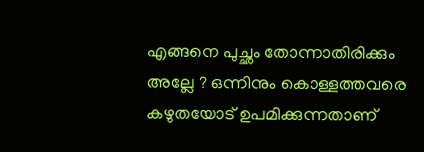എങ്ങനെ പുച്ഛം തോന്നാതിരിക്കും അല്ലേ ? ഒന്നിനും കൊള്ളത്തവരെ കഴുതയോട് ഉപമിക്കുന്നതാണ്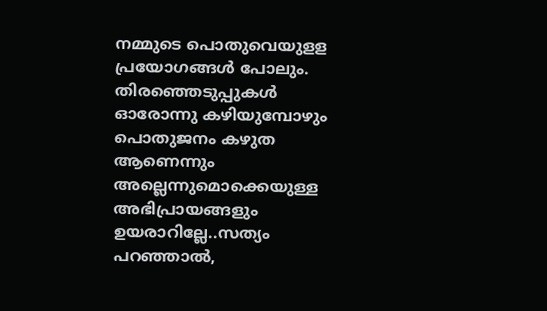നമ്മുടെ പൊതുവെയുളള പ്രയോഗങ്ങൾ പോലും. തിരഞ്ഞെടുപ്പുകൾ ഓരോന്നു കഴിയുമ്പോഴും പൊതുജനം കഴുത ആണെന്നും അല്ലെന്നുമൊക്കെയുള്ള അഭിപ്രായങ്ങളും ഉയരാറില്ലേ..സത്യം പറഞ്ഞാൽ,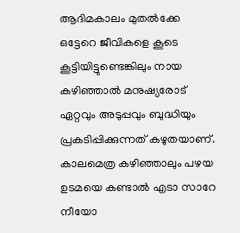ആദിമകാലം മുതൽക്കേ ഒട്ടേറെ ജീവികളെ കൂടെ കൂട്ടിയിട്ടുണ്ടെങ്കിലും നായ കഴിഞ്ഞാൽ മനുഷ്യരോട് ഏറ്റവും അടുപ്പവും ബുദ്ധിയും പ്രകടിപ്പിക്കുന്നത് കഴുതയാണ്. കാലമെത്ര കഴിഞ്ഞാലും പഴയ ഉടമയെ കണ്ടാൽ എടാ സാറേ നീയോ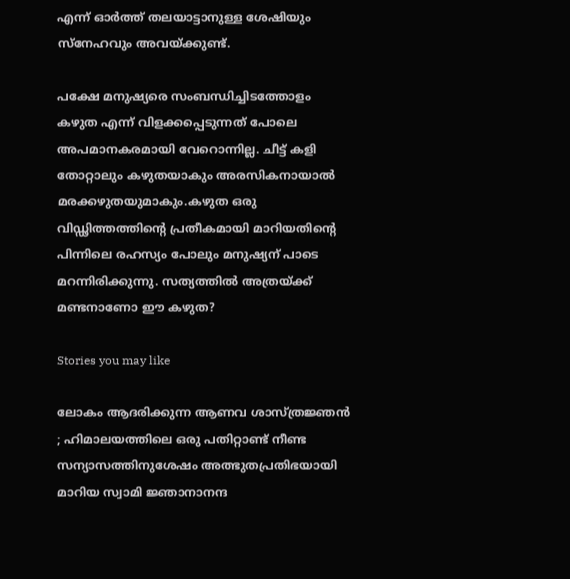എന്ന് ഓർത്ത് തലയാട്ടാനുള്ള ശേഷിയും സ്‌നേഹവും അവയ്ക്കുണ്ട്.

പക്ഷേ മനുഷ്യരെ സംബന്ധിച്ചിടത്തോളം കഴുത എന്ന് വിളക്കപ്പെടുന്നത് പോലെ അപമാനകരമായി വേറൊന്നില്ല. ചീട്ട് കളി തോറ്റാലും കഴുതയാകും അരസികനായാൽ മരക്കഴുതയുമാകും.കഴുത ഒരു വിഡ്ഢിത്തത്തിന്റെ പ്രതീകമായി മാറിയതിന്റെ പിന്നിലെ രഹസ്യം പോലും മനുഷ്യന് പാടെ മറന്നിരിക്കുന്നു. സത്യത്തിൽ അത്രയ്ക്ക് മണ്ടനാണോ ഈ കഴുത?

Stories you may like

ലോകം ആദരിക്കുന്ന ആണവ ശാസ്ത്രജ്ഞൻ ; ഹിമാലയത്തിലെ ഒരു പതിറ്റാണ്ട് നീണ്ട സന്യാസത്തിനുശേഷം അത്ഭുതപ്രതിഭയായി മാറിയ സ്വാമി ജ്ഞാനാനന്ദ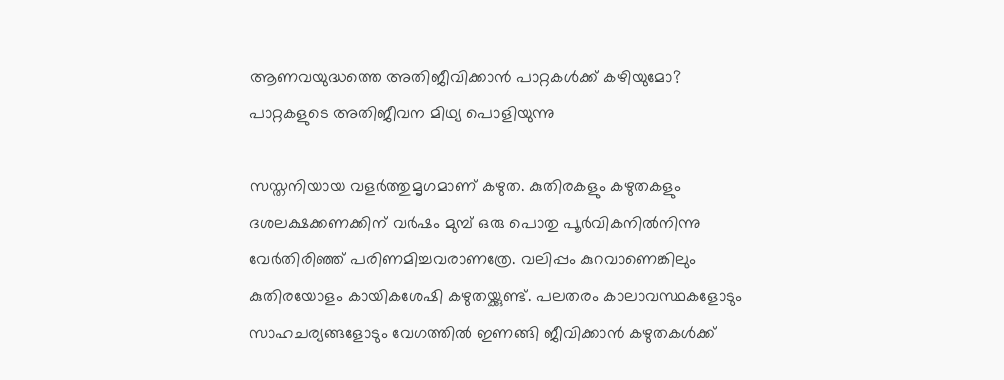ആണവയുദ്ധത്തെ അതിജീവിക്കാൻ പാറ്റകൾക്ക് കഴിയുമോ? പാറ്റകളുടെ അതിജീവന മിഥ്യ പൊളിയുന്നു

സസ്തനിയായ വളർത്തുമൃഗമാണ് കഴുത. കുതിരകളും കഴുതകളും ദശലക്ഷക്കണക്കിന് വർഷം മുമ്പ് ഒരു പൊതു പൂർവികനിൽനിന്നു വേർതിരിഞ്ഞ് പരിണമിച്ചവരാണത്രേ. വലിപ്പം കുറവാണെങ്കിലും കുതിരയോളം കായികശേഷി കഴുതയ്ക്കുണ്ട്. പലതരം കാലാവസ്ഥകളോടും സാഹചര്യങ്ങളോടും വേഗത്തിൽ ഇണങ്ങി ജീവിക്കാൻ കഴുതകൾക്ക്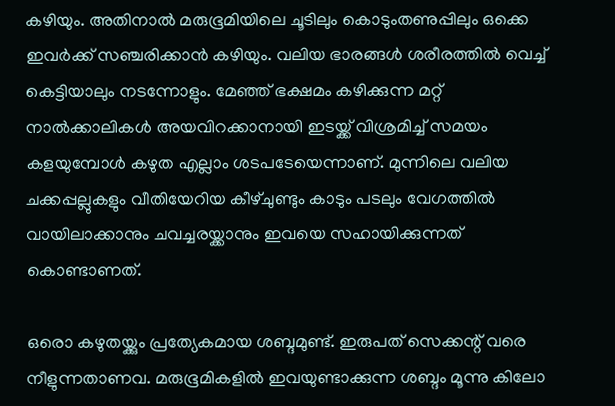കഴിയും. അതിനാൽ മരുഭൂമിയിലെ ചൂടിലും കൊടുംതണുപ്പിലും ഒക്കെ ഇവർക്ക് സഞ്ചരിക്കാൻ കഴിയും. വലിയ ഭാരങ്ങൾ ശരീരത്തിൽ വെച്ച് കെട്ടിയാലും നടന്നോളും. മേഞ്ഞ് ഭക്ഷമം കഴിക്കുന്ന മറ്റ് നാൽക്കാലികൾ അയവിറക്കാനായി ഇടയ്ക്ക് വിശ്രമിച്ച് സമയം കളയുമ്പോൾ കഴുത എല്ലാം ശടപടേയെന്നാണ്. മുന്നിലെ വലിയ ചക്കപ്പല്ലുകളും വീതിയേറിയ കീഴ്ചുണ്ടും കാടും പടലും വേഗത്തിൽ വായിലാക്കാനും ചവച്ചരയ്ക്കാനും ഇവയെ സഹായിക്കുന്നത് കൊണ്ടാണത്.

ഒരൊ കഴുതയ്ക്കും പ്രത്യേകമായ ശബ്ദമുണ്ട്. ഇരുപത് സെക്കന്റ് വരെ നീളുന്നതാണവ. മരുഭൂമികളിൽ ഇവയുണ്ടാക്കുന്ന ശബ്ദം മൂന്നു കിലോ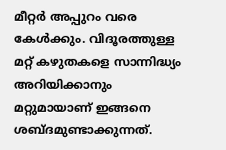മീറ്റർ അപ്പുറം വരെ കേൾക്കും. വിദൂരത്തുള്ള മറ്റ് കഴുതകളെ സാന്നിദ്ധ്യം അറിയിക്കാനും മറ്റുമായാണ് ഇങ്ങനെ ശബ്ദമുണ്ടാക്കുന്നത്.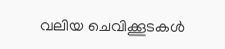വലിയ ചെവിക്കൂടകൾ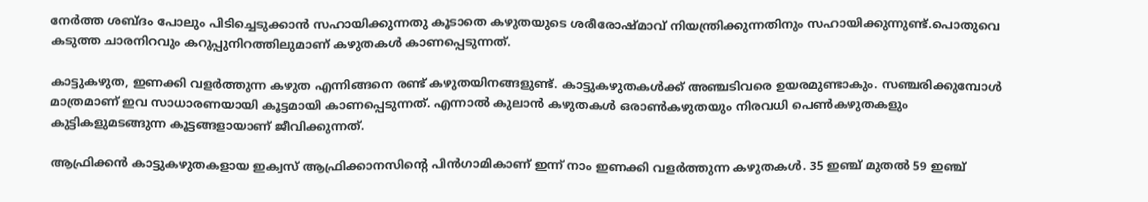നേർത്ത ശബ്ദം പോലും പിടിച്ചെടുക്കാൻ സഹായിക്കുന്നതു കൂടാതെ കഴുതയുടെ ശരീരോഷ്മാവ് നിയന്ത്രിക്കുന്നതിനും സഹായിക്കുന്നുണ്ട്.പൊതുവെ കടുത്ത ചാരനിറവും കറുപ്പുനിറത്തിലുമാണ് കഴുതകൾ കാണപ്പെടുന്നത്.

കാട്ടുകഴുത, ഇണക്കി വളർത്തുന്ന കഴുത എന്നിങ്ങനെ രണ്ട് കഴുതയിനങ്ങളുണ്ട്. കാട്ടുകഴുതകൾക്ക് അഞ്ചടിവരെ ഉയരമുണ്ടാകും. സഞ്ചരിക്കുമ്പോൾ മാത്രമാണ് ഇവ സാധാരണയായി കൂട്ടമായി കാണപ്പെടുന്നത്. എന്നാൽ കുലാൻ കഴുതകൾ ഒരാൺകഴുതയും നിരവധി പെൺകഴുതകളും കുട്ടികളുമടങ്ങുന്ന കൂട്ടങ്ങളായാണ് ജീവിക്കുന്നത്.

ആഫ്രിക്കൻ കാട്ടുകഴുതകളായ ഇക്വസ് ആഫ്രിക്കാനസിന്റെ പിൻഗാമികാണ് ഇന്ന് നാം ഇണക്കി വളർത്തുന്ന കഴുതകൾ. 35 ഇഞ്ച് മുതൽ 59 ഇഞ്ച്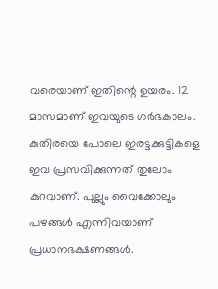വരെയാണ് ഇതിന്റെ ഉയരം. 12 മാസമാണ് ഇവയുടെ ഗർഭകാലം. കുതിരയെ പോലെ ഇരട്ടക്കുട്ടികളെ ഇവ പ്രസവിക്കുന്നത് തുലോം കുറവാണ്. പുല്ലും വൈക്കോലും പഴങ്ങൾ എന്നിവയാണ് പ്രധാനഭക്ഷണങ്ങൾ.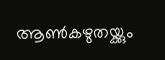ആൺകഴുതയ്ക്കും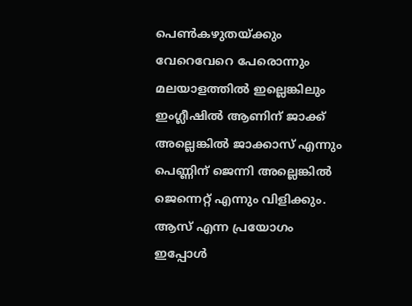പെൺകഴുതയ്ക്കും വേറെവേറെ പേരൊന്നും മലയാളത്തിൽ ഇല്ലെങ്കിലും ഇംഗ്ലീഷിൽ ആണിന് ജാക്ക് അല്ലെങ്കിൽ ജാക്കാസ് എന്നും പെണ്ണിന് ജെന്നി അല്ലെങ്കിൽ ജെന്നെറ്റ് എന്നും വിളിക്കും. ആസ് എന്ന പ്രയോഗം ഇപ്പോൾ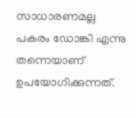സാധാരണമല്ല പകരം ഡോങ്കി എന്നു തന്നെയാണ് ഉപയോഗിക്കുന്നത്.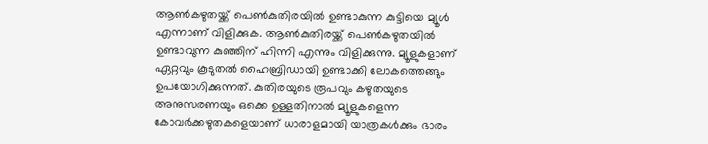ആൺകഴുതയ്ക്ക് പെൺകുതിരയിൽ ഉണ്ടാകുന്ന കുട്ടിയെ മ്യൂൾ എന്നാണ് വിളിക്കുക. ആൺകുതിരയ്ക്ക് പെൺകഴുതയിൽ ഉണ്ടാവുന്ന കുഞ്ഞിന് ഹിന്നി എന്നും വിളിക്കുന്നു. മ്യൂളുകളാണ് ഏറ്റവും കൂടുതൽ ഹൈബ്രിഡായി ഉണ്ടാക്കി ലോകത്തെങ്ങും ഉപയോഗിക്കുന്നത്. കുതിരയുടെ രൂപവും കഴുതയുടെ അനുസരണയും ഒക്കെ ഉള്ളതിനാൽ മ്യൂളുകളെന്ന കോവർക്കഴുതകളെയാണ് ധാരാളമായി യാത്രകൾക്കും ഭാരം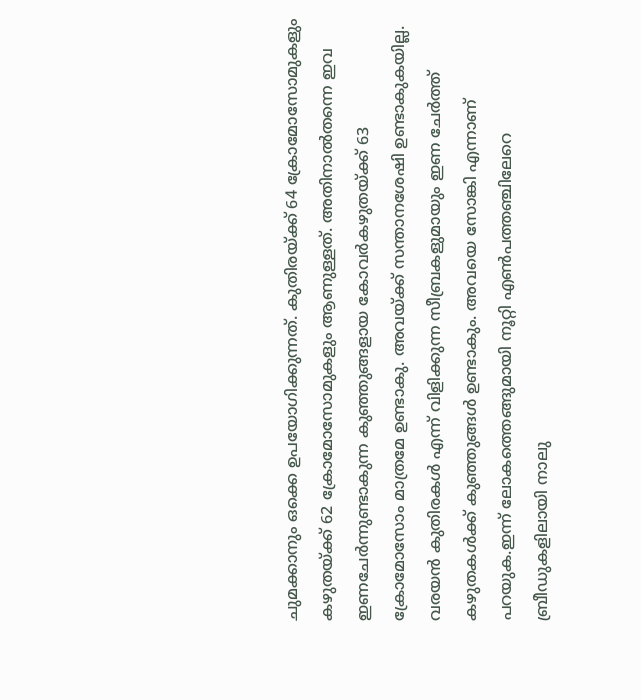ചുമക്കാനും ഒക്കെ ഉപയോഗിക്കുന്നത്. കുതിരയ്ക്ക് 64 ക്രോമോസോമുകളും കഴുതയ്ക്ക് 62 ക്രോമോസോമുകളും ആണുള്ളത്. അതിനാൽതന്നെ ഇവ ഇണചേർന്നുണ്ടാകുന്ന കുഞ്ഞുങ്ങളായ കോവർകഴുതയ്ക്ക് 63 ക്രോമോസോം മാത്രമേ ഉണ്ടാകു. അവയ്ക്ക് സന്താനശേഷി ഉണ്ടാകുകയില്ല. വരയൻ കുതിരകൾ എന്ന് വിളിക്കുന്ന സീബ്രകളുമായും ഇണ ചേർത്ത് കഴുതകൾക്ക് കുഞ്ഞുങ്ങൾ ഉണ്ടാകും. അവയെ സോങ്കി എന്നാണ് പറയുക.ഇന്ന് ലോകത്തെങ്ങുമായി നൂറ്റി എൺപത്തഞ്ചിലേറെ ബ്രീഡുകളിലായി നാലു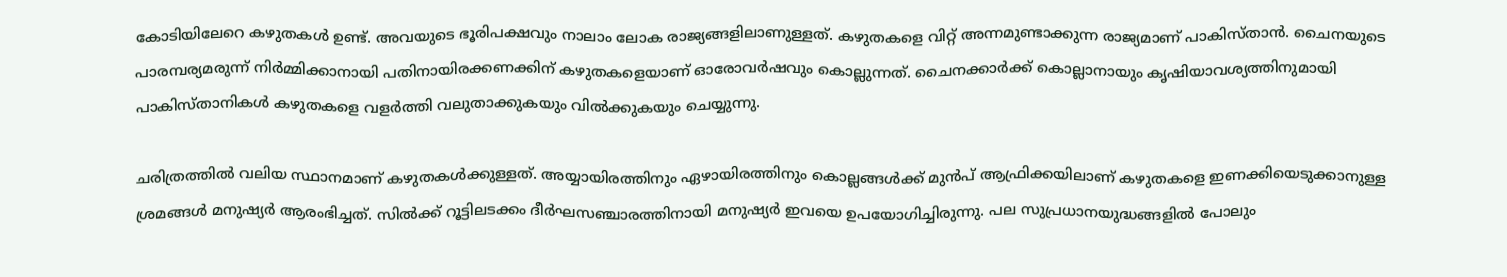കോടിയിലേറെ കഴുതകൾ ഉണ്ട്. അവയുടെ ഭൂരിപക്ഷവും നാലാം ലോക രാജ്യങ്ങളിലാണുള്ളത്. കഴുതകളെ വിറ്റ് അന്നമുണ്ടാക്കുന്ന രാജ്യമാണ് പാകിസ്താൻ. ചൈനയുടെ പാരമ്പര്യമരുന്ന് നിർമ്മിക്കാനായി പതിനായിരക്കണക്കിന് കഴുതകളെയാണ് ഓരോവർഷവും കൊല്ലുന്നത്. ചൈനക്കാർക്ക് കൊല്ലാനായും കൃഷിയാവശ്യത്തിനുമായി പാകിസ്താനികൾ കഴുതകളെ വളർത്തി വലുതാക്കുകയും വിൽക്കുകയും ചെയ്യുന്നു.

ചരിത്രത്തിൽ വലിയ സ്ഥാനമാണ് കഴുതകൾക്കുള്ളത്. അയ്യായിരത്തിനും ഏഴായിരത്തിനും കൊല്ലങ്ങൾക്ക് മുൻപ് ആഫ്രിക്കയിലാണ് കഴുതകളെ ഇണക്കിയെടുക്കാനുള്ള ശ്രമങ്ങൾ മനുഷ്യർ ആരംഭിച്ചത്. സിൽക്ക് റൂട്ടിലടക്കം ദീർഘസഞ്ചാരത്തിനായി മനുഷ്യർ ഇവയെ ഉപയോഗിച്ചിരുന്നു. പല സുപ്രധാനയുദ്ധങ്ങളിൽ പോലും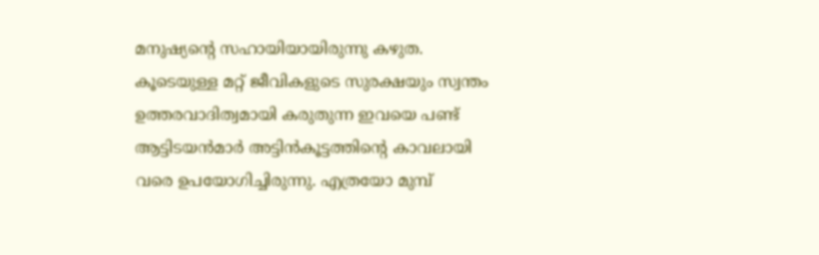മനുഷ്യന്റെ സഹായിയായിരുന്നു കഴുത. കൂടെയുള്ള മറ്റ് ജീവികളുടെ സുരക്ഷയും സ്വന്തം ഉത്തരവാദിത്വമായി കരുതുന്ന ഇവയെ പണ്ട് ആട്ടിടയൻമാർ അട്ടിൻകൂട്ടത്തിന്റെ കാവലായി വരെ ഉപയോഗിച്ചിരുന്നു. എത്രയോ മുമ്പ്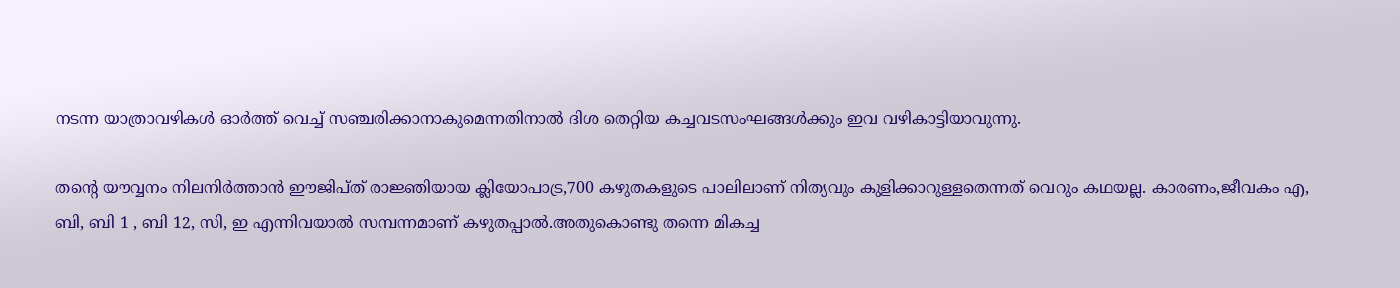നടന്ന യാത്രാവഴികൾ ഓർത്ത് വെച്ച് സഞ്ചരിക്കാനാകുമെന്നതിനാൽ ദിശ തെറ്റിയ കച്ചവടസംഘങ്ങൾക്കും ഇവ വഴികാട്ടിയാവുന്നു.

തന്റെ യൗവ്വനം നിലനിർത്താൻ ഈജിപ്ത് രാജ്ഞിയായ ക്ലിയോപാട്ര,700 കഴുതകളുടെ പാലിലാണ് നിത്യവും കുളിക്കാറുള്ളതെന്നത് വെറും കഥയല്ല. കാരണം,ജീവകം എ, ബി, ബി 1 , ബി 12, സി, ഇ എന്നിവയാൽ സമ്പന്നമാണ് കഴുതപ്പാൽ.അതുകൊണ്ടു തന്നെ മികച്ച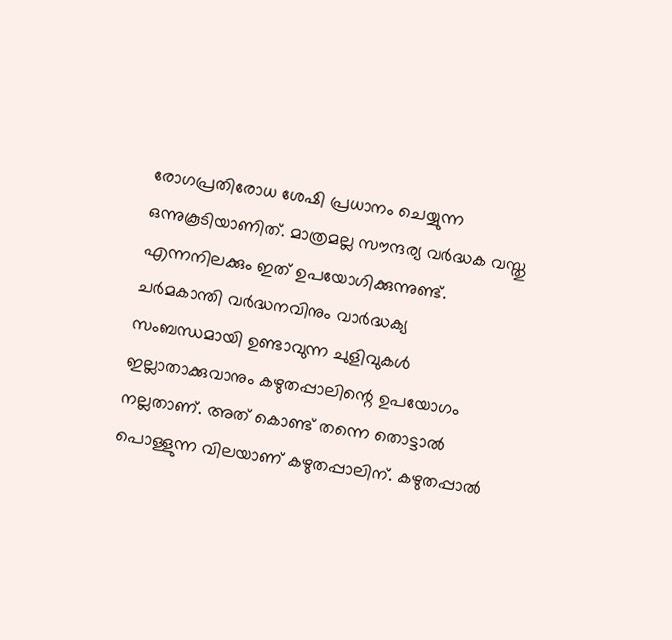രോഗപ്രതിരോധ ശേഷി പ്രധാനം ചെയ്യുന്ന ഒന്നുകൂടിയാണിത്. മാത്രമല്ല സൗന്ദര്യ വർദ്ധക വസ്തു എന്നനിലക്കും ഇത് ഉപയോഗിക്കുന്നുണ്ട്. ചർമകാന്തി വർദ്ധനവിനും വാർദ്ധക്യ സംബന്ധമായി ഉണ്ടാവുന്ന ചുളിവുകൾ ഇല്ലാതാക്കുവാനും കഴുതപ്പാലിന്റെ ഉപയോഗം നല്ലതാണ്. അത് കൊണ്ട് തന്നെ തൊട്ടാൽ പൊള്ളുന്ന വിലയാണ് കഴുതപ്പാലിന്. കഴുതപ്പാൽ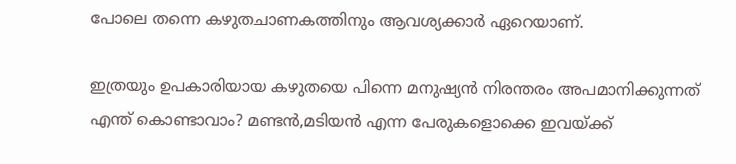പോലെ തന്നെ കഴുതചാണകത്തിനും ആവശ്യക്കാർ ഏറെയാണ്.

ഇത്രയും ഉപകാരിയായ കഴുതയെ പിന്നെ മനുഷ്യൻ നിരന്തരം അപമാനിക്കുന്നത് എന്ത് കൊണ്ടാവാം? മണ്ടൻ,മടിയൻ എന്ന പേരുകളൊക്കെ ഇവയ്ക്ക്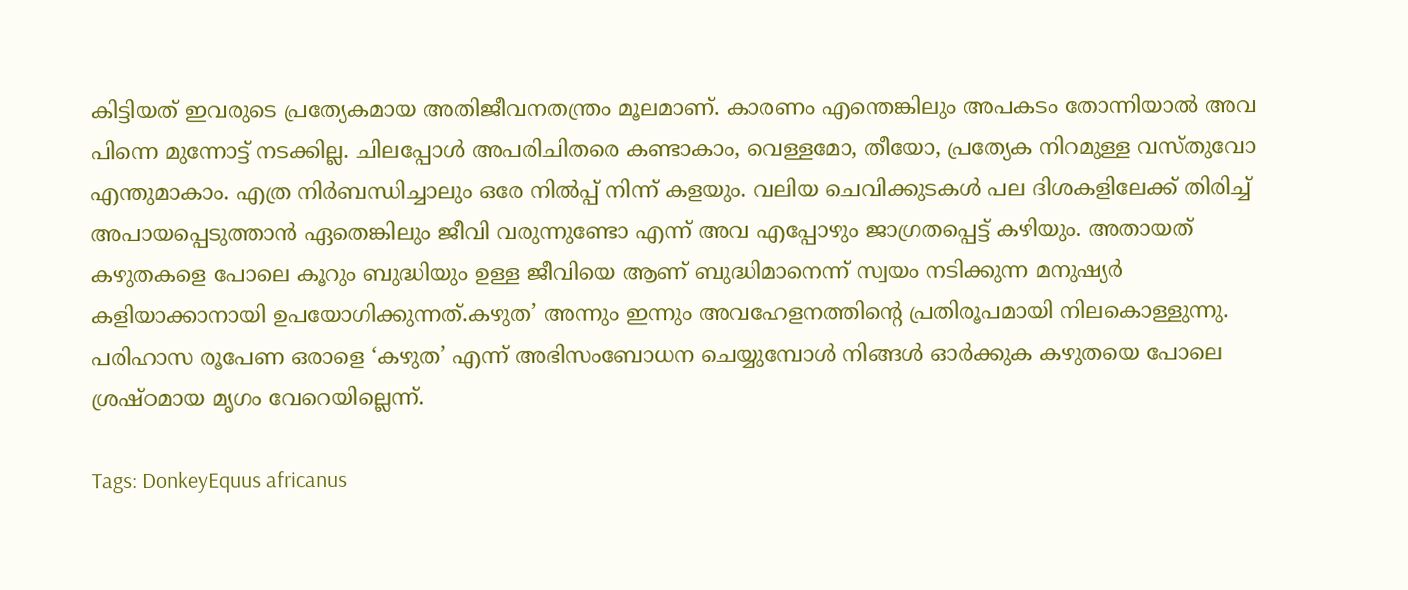കിട്ടിയത് ഇവരുടെ പ്രത്യേകമായ അതിജീവനതന്ത്രം മൂലമാണ്. കാരണം എന്തെങ്കിലും അപകടം തോന്നിയാൽ അവ പിന്നെ മുന്നോട്ട് നടക്കില്ല. ചിലപ്പോൾ അപരിചിതരെ കണ്ടാകാം, വെള്ളമോ, തീയോ, പ്രത്യേക നിറമുള്ള വസ്തുവോ എന്തുമാകാം. എത്ര നിർബന്ധിച്ചാലും ഒരേ നിൽപ്പ് നിന്ന് കളയും. വലിയ ചെവിക്കുടകൾ പല ദിശകളിലേക്ക് തിരിച്ച് അപായപ്പെടുത്താൻ ഏതെങ്കിലും ജീവി വരുന്നുണ്ടോ എന്ന് അവ എപ്പോഴും ജാഗ്രതപ്പെട്ട് കഴിയും. അതായത് കഴുതകളെ പോലെ കൂറും ബുദ്ധിയും ഉള്ള ജീവിയെ ആണ് ബുദ്ധിമാനെന്ന് സ്വയം നടിക്കുന്ന മനുഷ്യർ കളിയാക്കാനായി ഉപയോഗിക്കുന്നത്.കഴുത’ അന്നും ഇന്നും അവഹേളനത്തിന്റെ പ്രതിരൂപമായി നിലകൊള്ളുന്നു. പരിഹാസ രൂപേണ ഒരാളെ ‘കഴുത’ എന്ന് അഭിസംബോധന ചെയ്യുമ്പോൾ നിങ്ങൾ ഓർക്കുക കഴുതയെ പോലെ ശ്രഷ്ഠമായ മൃഗം വേറെയില്ലെന്ന്.

Tags: DonkeyEquus africanus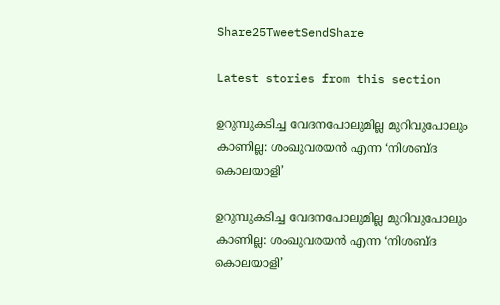Share25TweetSendShare

Latest stories from this section

ഉറുമ്പുകടിച്ച വേദനപോലുമില്ല മുറിവുപോലും കാണില്ല: ശംഖുവരയൻ എന്ന ‘നിശബ്ദ കൊലയാളി’

ഉറുമ്പുകടിച്ച വേദനപോലുമില്ല മുറിവുപോലും കാണില്ല: ശംഖുവരയൻ എന്ന ‘നിശബ്ദ കൊലയാളി’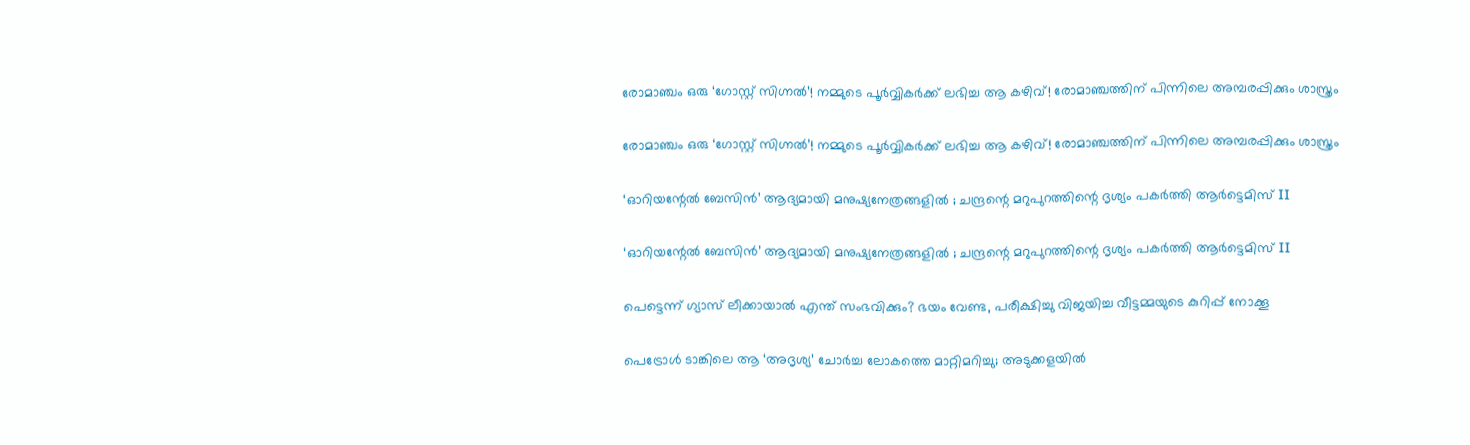രോമാഞ്ചം ഒരു ‘ഗോസ്റ്റ് സിഗ്നൽ’! നമ്മുടെ പൂർവ്വികർക്ക് ലഭിച്ച ആ കഴിവ്! രോമാഞ്ചത്തിന് പിന്നിലെ അമ്പരപ്പിക്കും ശാസ്ത്രം

രോമാഞ്ചം ഒരു ‘ഗോസ്റ്റ് സിഗ്നൽ’! നമ്മുടെ പൂർവ്വികർക്ക് ലഭിച്ച ആ കഴിവ്! രോമാഞ്ചത്തിന് പിന്നിലെ അമ്പരപ്പിക്കും ശാസ്ത്രം

‘ഓറിയന്റേൽ ബേസിൻ’ ആദ്യമായി മനുഷ്യനേത്രങ്ങളിൽ ; ചന്ദ്രന്റെ മറുപുറത്തിന്റെ ദൃശ്യം പകർത്തി ആർട്ടെമിസ് II

‘ഓറിയന്റേൽ ബേസിൻ’ ആദ്യമായി മനുഷ്യനേത്രങ്ങളിൽ ; ചന്ദ്രന്റെ മറുപുറത്തിന്റെ ദൃശ്യം പകർത്തി ആർട്ടെമിസ് II

പെട്ടെന്ന് ഗ്യാസ് ലീക്കായാൽ എന്ത് സംഭവിക്കും? ഭയം വേണ്ട, പരീക്ഷിച്ചു വിജയിച്ച വീട്ടമ്മയുടെ കുറിപ്പ് നോക്കൂ

പെട്രോൾ ടാങ്കിലെ ആ ‘അദൃശ്യ’ ചോർച്ച ലോകത്തെ മാറ്റിമറിച്ചു; അടുക്കളയിൽ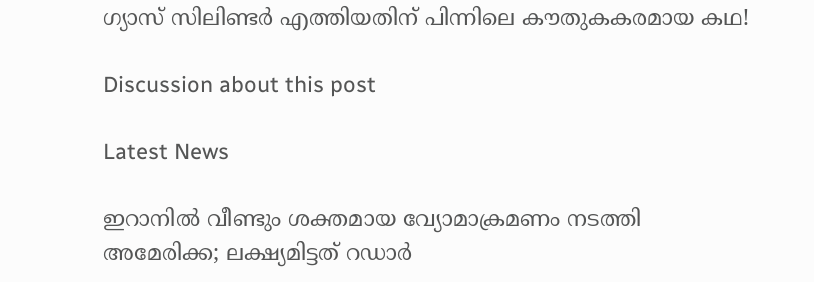ഗ്യാസ് സിലിണ്ടർ എത്തിയതിന് പിന്നിലെ കൗതുകകരമായ കഥ!

Discussion about this post

Latest News

ഇറാനിൽ വീണ്ടും ശക്തമായ വ്യോമാക്രമണം നടത്തി അമേരിക്ക; ലക്ഷ്യമിട്ടത് റഡാർ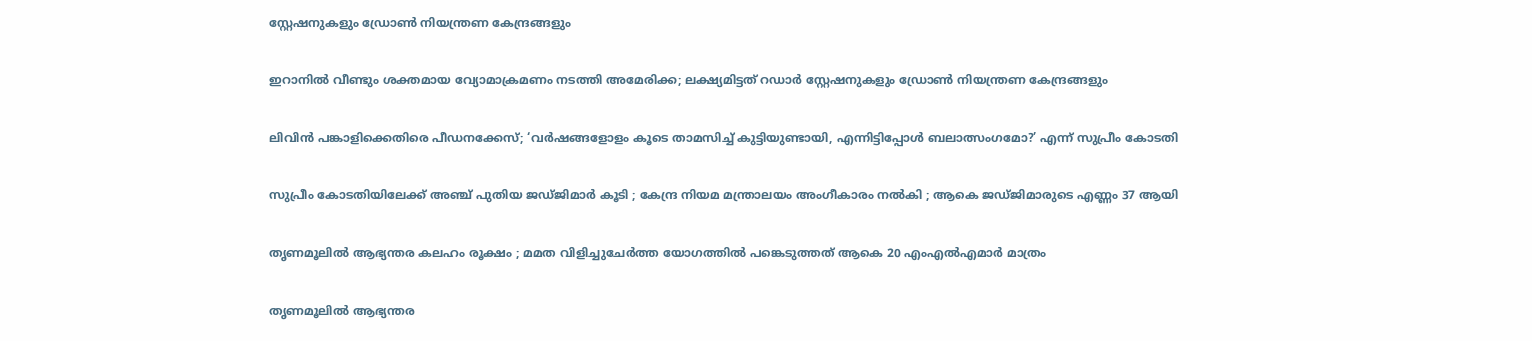സ്റ്റേഷനുകളും ഡ്രോൺ നിയന്ത്രണ കേന്ദ്രങ്ങളും

ഇറാനിൽ വീണ്ടും ശക്തമായ വ്യോമാക്രമണം നടത്തി അമേരിക്ക; ലക്ഷ്യമിട്ടത് റഡാർ സ്റ്റേഷനുകളും ഡ്രോൺ നിയന്ത്രണ കേന്ദ്രങ്ങളും

ലിവിൻ പങ്കാളിക്കെതിരെ പീഡനക്കേസ്; ‘വർഷങ്ങളോളം കൂടെ താമസിച്ച് കുട്ടിയുണ്ടായി, എന്നിട്ടിപ്പോൾ ബലാത്സംഗമോ?’ എന്ന് സുപ്രീം കോടതി

സുപ്രീം കോടതിയിലേക്ക് അഞ്ച് പുതിയ ജഡ്ജിമാർ കൂടി ; കേന്ദ്ര നിയമ മന്ത്രാലയം അംഗീകാരം നൽകി ; ആകെ ജഡ്ജിമാരുടെ എണ്ണം 37 ആയി

തൃണമൂലിൽ ആഭ്യന്തര കലഹം രൂക്ഷം ; മമത വിളിച്ചുചേർത്ത യോഗത്തിൽ പങ്കെടുത്തത് ആകെ 20 എംഎൽഎമാർ മാത്രം

തൃണമൂലിൽ ആഭ്യന്തര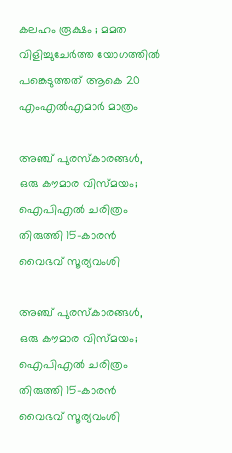കലഹം രൂക്ഷം ; മമത വിളിച്ചുചേർത്ത യോഗത്തിൽ പങ്കെടുത്തത് ആകെ 20 എംഎൽഎമാർ മാത്രം

അഞ്ച് പുരസ്കാരങ്ങൾ, ഒരു കൗമാര വിസ്മയം; ഐപിഎൽ ചരിത്രം തിരുത്തി 15-കാരൻ വൈഭവ് സൂര്യവംശി

അഞ്ച് പുരസ്കാരങ്ങൾ, ഒരു കൗമാര വിസ്മയം; ഐപിഎൽ ചരിത്രം തിരുത്തി 15-കാരൻ വൈഭവ് സൂര്യവംശി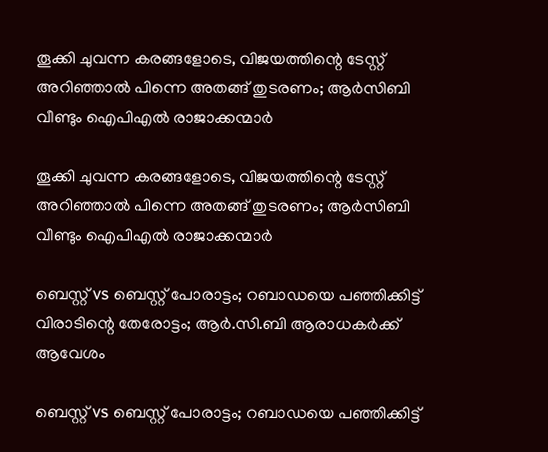തൂക്കി ചുവന്ന കരങ്ങളോടെ, വിജയത്തിന്റെ ടേസ്റ്റ് അറിഞ്ഞാൽ പിന്നെ അതങ്ങ് തുടരണം; ആർസിബി വീണ്ടും ഐപിഎൽ രാജാക്കന്മാർ

തൂക്കി ചുവന്ന കരങ്ങളോടെ, വിജയത്തിന്റെ ടേസ്റ്റ് അറിഞ്ഞാൽ പിന്നെ അതങ്ങ് തുടരണം; ആർസിബി വീണ്ടും ഐപിഎൽ രാജാക്കന്മാർ

ബെസ്റ്റ് vs ബെസ്റ്റ് പോരാട്ടം; റബാഡയെ പഞ്ഞിക്കിട്ട് വിരാടിന്റെ തേരോട്ടം; ആർ.സി.ബി ആരാധകർക്ക് ആവേശം

ബെസ്റ്റ് vs ബെസ്റ്റ് പോരാട്ടം; റബാഡയെ പഞ്ഞിക്കിട്ട്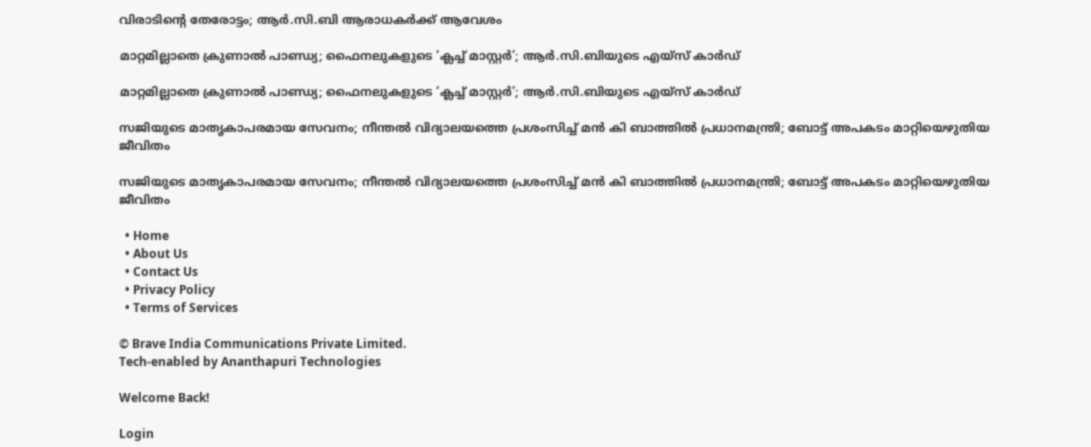വിരാടിന്റെ തേരോട്ടം; ആർ.സി.ബി ആരാധകർക്ക് ആവേശം

മാറ്റമില്ലാതെ ക്രുണാൽ പാണ്ഡ്യ; ഫൈനലുകളുടെ ‘ക്ലച്ച് മാസ്റ്റർ’; ആർ.സി.ബിയുടെ എയ്സ് കാർഡ്

മാറ്റമില്ലാതെ ക്രുണാൽ പാണ്ഡ്യ; ഫൈനലുകളുടെ ‘ക്ലച്ച് മാസ്റ്റർ’; ആർ.സി.ബിയുടെ എയ്സ് കാർഡ്

സജിയുടെ മാതൃകാപരമായ സേവനം; നീന്തൽ വിദ്യാലയത്തെ പ്രശംസിച്ച് മൻ കി ബാത്തിൽ പ്രധാനമന്ത്രി; ബോട്ട് അപകടം മാറ്റിയെഴുതിയ ജീവിതം

സജിയുടെ മാതൃകാപരമായ സേവനം; നീന്തൽ വിദ്യാലയത്തെ പ്രശംസിച്ച് മൻ കി ബാത്തിൽ പ്രധാനമന്ത്രി; ബോട്ട് അപകടം മാറ്റിയെഴുതിയ ജീവിതം

  • Home
  • About Us
  • Contact Us
  • Privacy Policy
  • Terms of Services

© Brave India Communications Private Limited.
Tech-enabled by Ananthapuri Technologies

Welcome Back!

Login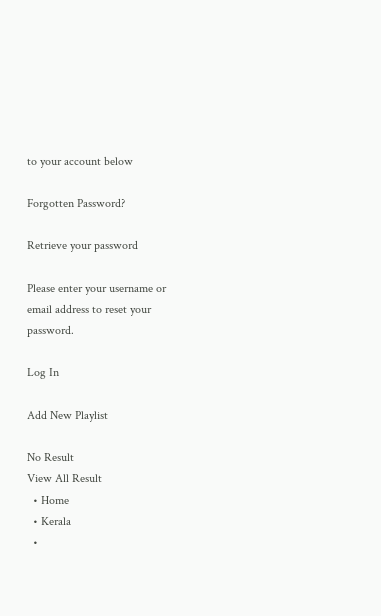to your account below

Forgotten Password?

Retrieve your password

Please enter your username or email address to reset your password.

Log In

Add New Playlist

No Result
View All Result
  • Home
  • Kerala
  •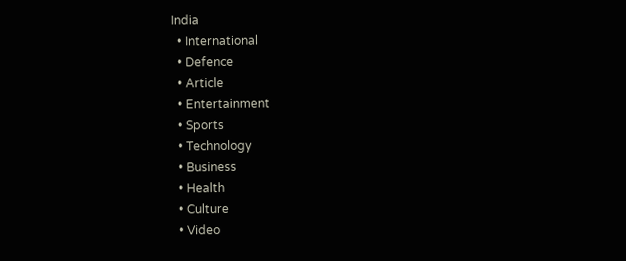India
  • International
  • Defence
  • Article
  • Entertainment
  • Sports
  • Technology
  • Business
  • Health
  • Culture
  • Video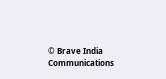© Brave India Communications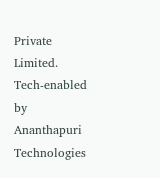Private Limited.
Tech-enabled by Ananthapuri Technologies